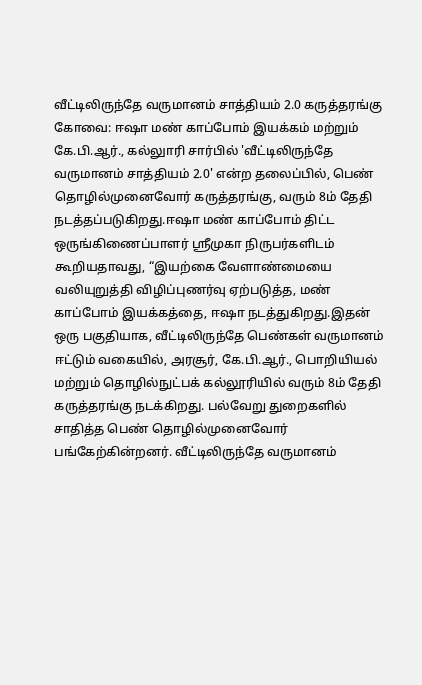வீட்டிலிருந்தே வருமானம் சாத்தியம் 2.0 கருத்தரங்கு
கோவை: ஈஷா மண் காப்போம் இயக்கம் மற்றும் கே.பி.ஆர்., கல்லுாரி சார்பில் 'வீட்டிலிருந்தே வருமானம் சாத்தியம் 2.0' என்ற தலைப்பில், பெண் தொழில்முனைவோர் கருத்தரங்கு, வரும் 8ம் தேதி நடத்தப்படுகிறது.ஈஷா மண் காப்போம் திட்ட ஒருங்கிணைப்பாளர் ஸ்ரீமுகா நிருபர்களிடம் கூறியதாவது, “இயற்கை வேளாண்மையை வலியுறுத்தி விழிப்புணர்வு ஏற்படுத்த, மண் காப்போம் இயக்கத்தை, ஈஷா நடத்துகிறது.இதன் ஒரு பகுதியாக, வீட்டிலிருந்தே பெண்கள் வருமானம் ஈட்டும் வகையில், அரசூர், கே.பி.ஆர்., பொறியியல் மற்றும் தொழில்நுட்பக் கல்லூரியில் வரும் 8ம் தேதி கருத்தரங்கு நடக்கிறது. பல்வேறு துறைகளில் சாதித்த பெண் தொழில்முனைவோர் பங்கேற்கின்றனர். வீட்டிலிருந்தே வருமானம்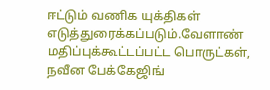ஈட்டும் வணிக யுக்திகள் எடுத்துரைக்கப்படும்.வேளாண் மதிப்புக்கூட்டப்பட்ட பொருட்கள், நவீன பேக்கேஜிங்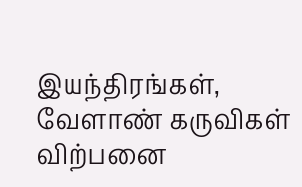இயந்திரங்கள், வேளாண் கருவிகள் விற்பனை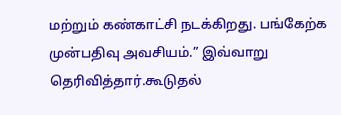மற்றும் கண்காட்சி நடக்கிறது. பங்கேற்க முன்பதிவு அவசியம்.” இவ்வாறு தெரிவித்தார்.கூடுதல்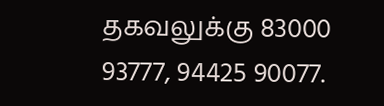தகவலுக்கு 83000 93777, 94425 90077.